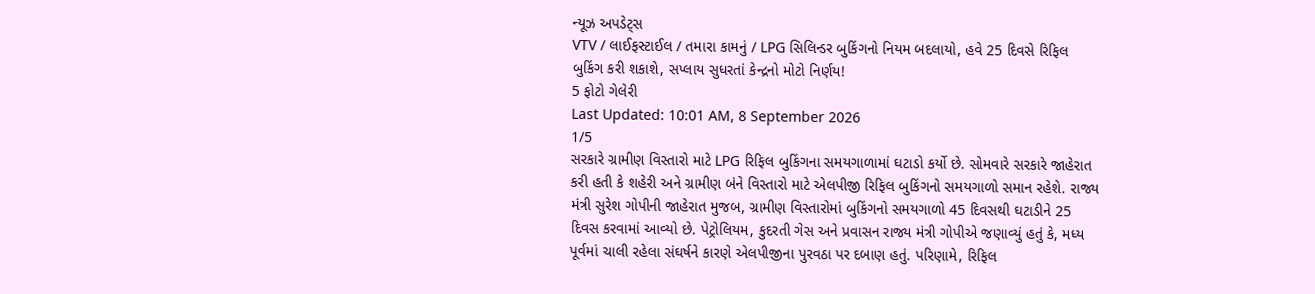ન્યૂઝ અપડેટ્સ
VTV / લાઈફસ્ટાઈલ / તમારા કામનું / LPG સિલિન્ડર બુકિંગનો નિયમ બદલાયો, હવે 25 દિવસે રિફિલ બુકિંગ કરી શકાશે, સપ્લાય સુધરતાં કેન્દ્રનો મોટો નિર્ણય!
5 ફોટો ગેલેરી
Last Updated: 10:01 AM, 8 September 2026
1/5
સરકારે ગ્રામીણ વિસ્તારો માટે LPG રિફિલ બુકિંગના સમયગાળામાં ઘટાડો કર્યો છે. સોમવારે સરકારે જાહેરાત કરી હતી કે શહેરી અને ગ્રામીણ બંને વિસ્તારો માટે એલપીજી રિફિલ બુકિંગનો સમયગાળો સમાન રહેશે. રાજ્ય મંત્રી સુરેશ ગોપીની જાહેરાત મુજબ, ગ્રામીણ વિસ્તારોમાં બુકિંગનો સમયગાળો 45 દિવસથી ઘટાડીને 25 દિવસ કરવામાં આવ્યો છે. પેટ્રોલિયમ, કુદરતી ગેસ અને પ્રવાસન રાજ્ય મંત્રી ગોપીએ જણાવ્યું હતું કે, મધ્ય પૂર્વમાં ચાલી રહેલા સંઘર્ષને કારણે એલપીજીના પુરવઠા પર દબાણ હતું. પરિણામે, રિફિલ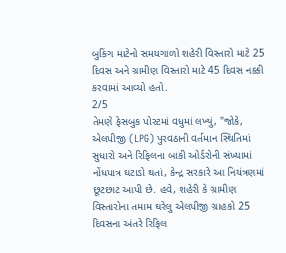બુકિંગ માટેનો સમયગાળો શહેરી વિસ્તારો માટે 25 દિવસ અને ગ્રામીણ વિસ્તારો માટે 45 દિવસ નક્કી કરવામાં આવ્યો હતો.
2/5
તેમણે ફેસબુક પોસ્ટમાં વધુમાં લખ્યું, "જોકે, એલપીજી (LPG) પુરવઠાની વર્તમાન સ્થિતિમાં સુધારો અને રિફિલના બાકી ઓર્ડરોની સંખ્યામાં નોંધપાત્ર ઘટાડો થતાં, કેન્દ્ર સરકારે આ નિયંત્રણમાં છૂટછાટ આપી છે. હવે, શહેરી કે ગ્રામીણ વિસ્તારોના તમામ ઘરેલુ એલપીજી ગ્રાહકો 25 દિવસના અંતરે રિફિલ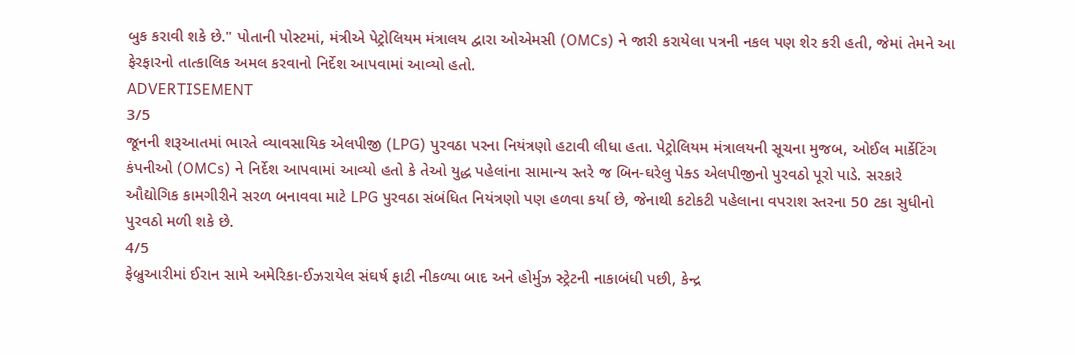બુક કરાવી શકે છે." પોતાની પોસ્ટમાં, મંત્રીએ પેટ્રોલિયમ મંત્રાલય દ્વારા ઓએમસી (OMCs) ને જારી કરાયેલા પત્રની નકલ પણ શેર કરી હતી, જેમાં તેમને આ ફેરફારનો તાત્કાલિક અમલ કરવાનો નિર્દેશ આપવામાં આવ્યો હતો.
ADVERTISEMENT
3/5
જૂનની શરૂઆતમાં ભારતે વ્યાવસાયિક એલપીજી (LPG) પુરવઠા પરના નિયંત્રણો હટાવી લીધા હતા. પેટ્રોલિયમ મંત્રાલયની સૂચના મુજબ, ઓઈલ માર્કેટિંગ કંપનીઓ (OMCs) ને નિર્દેશ આપવામાં આવ્યો હતો કે તેઓ યુદ્ધ પહેલાંના સામાન્ય સ્તરે જ બિન-ઘરેલુ પેક્ડ એલપીજીનો પુરવઠો પૂરો પાડે. સરકારે ઔદ્યોગિક કામગીરીને સરળ બનાવવા માટે LPG પુરવઠા સંબંધિત નિયંત્રણો પણ હળવા કર્યા છે, જેનાથી કટોકટી પહેલાના વપરાશ સ્તરના 50 ટકા સુધીનો પુરવઠો મળી શકે છે.
4/5
ફેબ્રુઆરીમાં ઈરાન સામે અમેરિકા-ઈઝરાયેલ સંઘર્ષ ફાટી નીકળ્યા બાદ અને હોર્મુઝ સ્ટ્રેટની નાકાબંધી પછી, કેન્દ્ર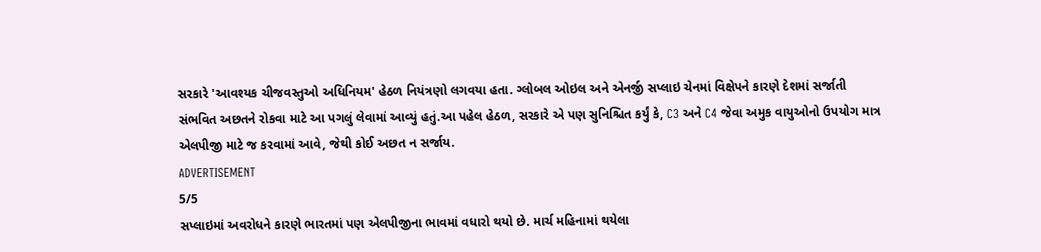સરકારે 'આવશ્યક ચીજવસ્તુઓ અધિનિયમ' હેઠળ નિયંત્રણો લગવયા હતા. ગ્લોબલ ઓઇલ અને એનર્જી સપ્લાઇ ચેનમાં વિક્ષેપને કારણે દેશમાં સર્જાતી સંભવિત અછતને રોકવા માટે આ પગલું લેવામાં આવ્યું હતું.આ પહેલ હેઠળ, સરકારે એ પણ સુનિશ્ચિત કર્યું કે, C3 અને C4 જેવા અમુક વાયુઓનો ઉપયોગ માત્ર એલપીજી માટે જ કરવામાં આવે, જેથી કોઈ અછત ન સર્જાય.
ADVERTISEMENT
5/5
સપ્લાઇમાં અવરોધને કારણે ભારતમાં પણ એલપીજીના ભાવમાં વધારો થયો છે. માર્ચ મહિનામાં થયેલા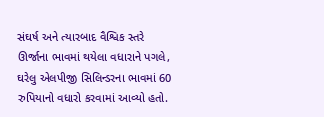સંઘર્ષ અને ત્યારબાદ વૈશ્વિક સ્તરે ઊર્જાના ભાવમાં થયેલા વધારાને પગલે, ઘરેલુ એલપીજી સિલિન્ડરના ભાવમાં 60 રુપિયાનો વધારો કરવામાં આવ્યો હતો.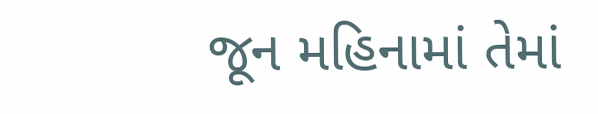જૂન મહિનામાં તેમાં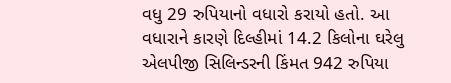વધુ 29 રુપિયાનો વધારો કરાયો હતો. આ વધારાને કારણે દિલ્હીમાં 14.2 કિલોના ઘરેલુ એલપીજી સિલિન્ડરની કિંમત 942 રુપિયા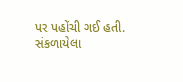પર પહોંચી ગઈ હતી.
સંકળાયેલા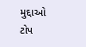મુદ્દાઓ
ટોપ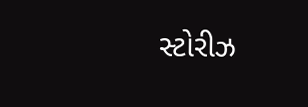સ્ટોરીઝ